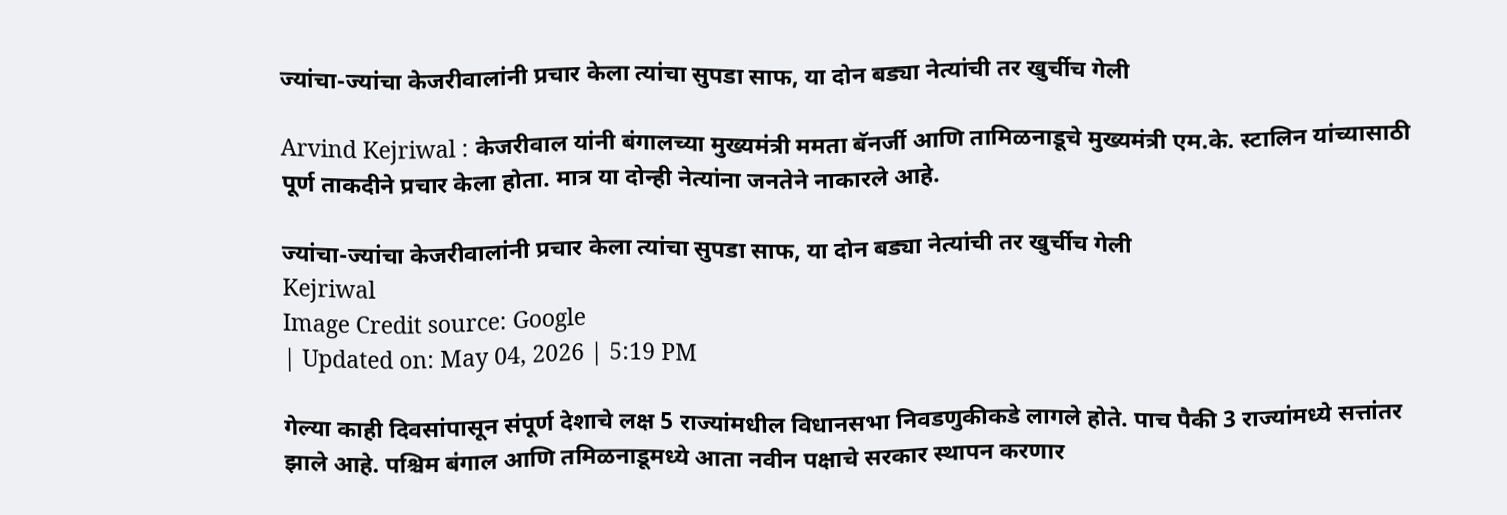ज्यांचा-ज्यांचा केजरीवालांनी प्रचार केला त्यांचा सुपडा साफ, या दोन बड्या नेत्यांची तर खुर्चीच गेली

Arvind Kejriwal : केजरीवाल यांनी बंगालच्या मुख्यमंत्री ममता बॅनर्जी आणि तामिळनाडूचे मुख्यमंत्री एम.के. स्टालिन यांच्यासाठी पूर्ण ताकदीने प्रचार केला होता. मात्र या दोन्ही नेत्यांना जनतेने नाकारले आहे.

ज्यांचा-ज्यांचा केजरीवालांनी प्रचार केला त्यांचा सुपडा साफ, या दोन बड्या नेत्यांची तर खुर्चीच गेली
Kejriwal
Image Credit source: Google
| Updated on: May 04, 2026 | 5:19 PM

गेल्या काही दिवसांपासून संपूर्ण देशाचे लक्ष 5 राज्यांमधील विधानसभा निवडणुकीकडे लागले होते. पाच पैकी 3 राज्यांमध्ये सत्तांतर झाले आहे. पश्चिम बंगाल आणि तमिळनाडूमध्ये आता नवीन पक्षाचे सरकार स्थापन करणार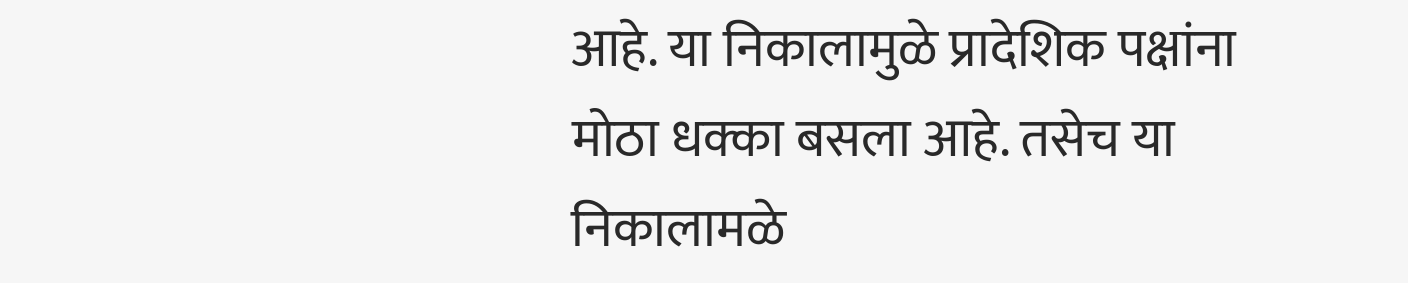आहे. या निकालामुळे प्रादेशिक पक्षांना मोठा धक्का बसला आहे. तसेच या निकालामळे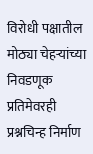विरोधी पक्षातील मोठ्या चेहऱ्यांच्या निवडणूक प्रतिमेवरही प्रश्नचिन्ह निर्माण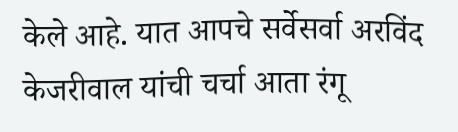केले आहे. यात आपचे सर्वेसर्वा अरविंद केजरीवाल यांची चर्चा आता रंगू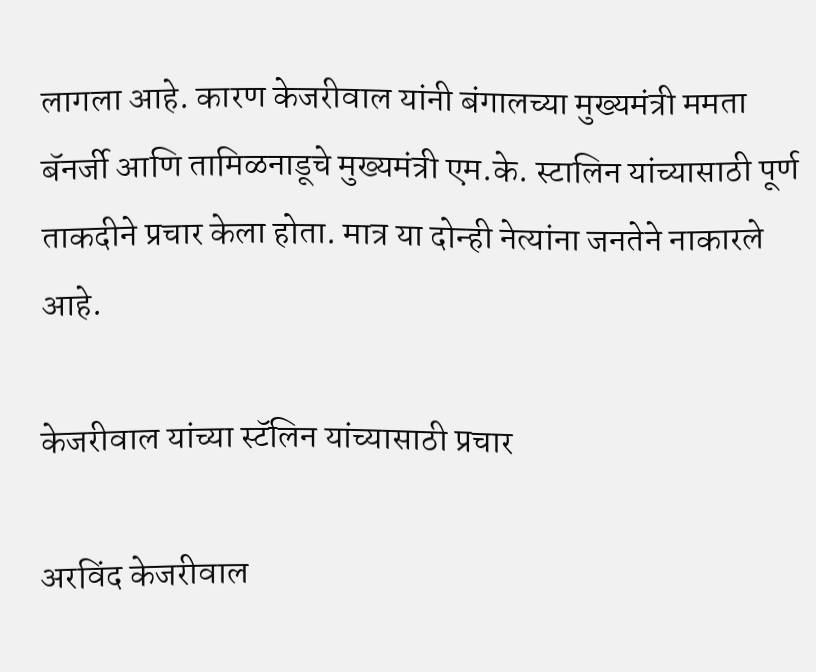लागला आहे. कारण केजरीवाल यांनी बंगालच्या मुख्यमंत्री ममता बॅनर्जी आणि तामिळनाडूचे मुख्यमंत्री एम.के. स्टालिन यांच्यासाठी पूर्ण ताकदीने प्रचार केला होता. मात्र या दोन्ही नेत्यांना जनतेने नाकारले आहे.

केजरीवाल यांच्या स्टॅलिन यांच्यासाठी प्रचार

अरविंद केजरीवाल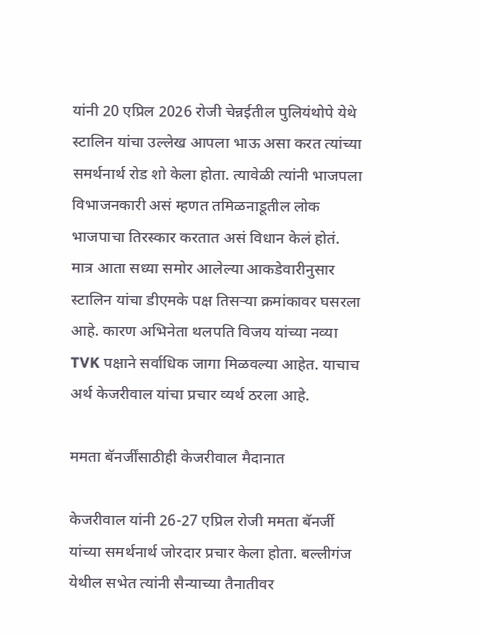यांनी 20 एप्रिल 2026 रोजी चेन्नईतील पुलियंथोपे येथे स्टालिन यांचा उल्लेख आपला भाऊ असा करत त्यांच्या समर्थनार्थ रोड शो केला होता. त्यावेळी त्यांनी भाजपला विभाजनकारी असं म्हणत तमिळनाडूतील लोक भाजपाचा तिरस्कार करतात असं विधान केलं होतं. मात्र आता सध्या समोर आलेल्या आकडेवारीनुसार स्टालिन यांचा डीएमके पक्ष तिसऱ्या क्रमांकावर घसरला आहे. कारण अभिनेता थलपति विजय यांच्या नव्या TVK पक्षाने सर्वाधिक जागा मिळवल्या आहेत. याचाच अर्थ केजरीवाल यांचा प्रचार व्यर्थ ठरला आहे.

ममता बॅनर्जींसाठीही केजरीवाल मैदानात

केजरीवाल यांनी 26-27 एप्रिल रोजी ममता बॅनर्जी यांच्या समर्थनार्थ जोरदार प्रचार केला होता. बल्लीगंज येथील सभेत त्यांनी सैन्याच्या तैनातीवर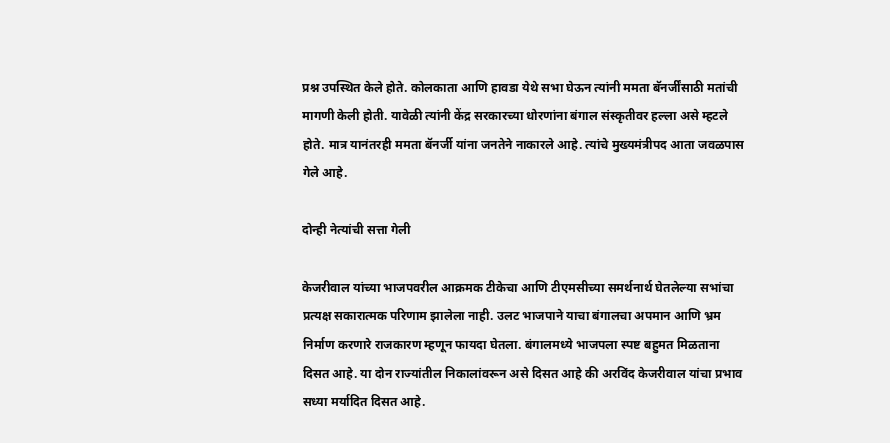प्रश्न उपस्थित केले होते. कोलकाता आणि हावडा येथे सभा घेऊन त्यांनी ममता बॅनर्जींसाठी मतांची मागणी केली होती. यावेळी त्यांनी केंद्र सरकारच्या धोरणांना बंगाल संस्कृतीवर हल्ला असे म्हटले होते. मात्र यानंतरही ममता बॅनर्जी यांना जनतेने नाकारले आहे. त्यांचे मुख्यमंत्रीपद आता जवळपास गेले आहे.

दोन्ही नेत्यांची सत्ता गेली

केजरीवाल यांच्या भाजपवरील आक्रमक टीकेचा आणि टीएमसीच्या समर्थनार्थ घेतलेल्या सभांचा प्रत्यक्ष सकारात्मक परिणाम झालेला नाही. उलट भाजपाने याचा बंगालचा अपमान आणि भ्रम निर्माण करणारे राजकारण म्हणून फायदा घेतला. बंगालमध्ये भाजपला स्पष्ट बहुमत मिळताना दिसत आहे. या दोन राज्यांतील निकालांवरून असे दिसत आहे की अरविंद केजरीवाल यांचा प्रभाव सध्या मर्यादित दिसत आहे.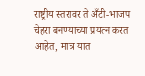राष्ट्रीय स्तरावर ते अँटी-भाजप चेहरा बनण्याच्या प्रयत्न करत आहेत, मात्र यात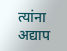त्यांना अद्याप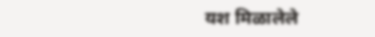यश मिळालेले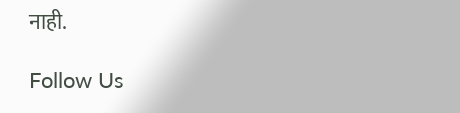नाही.

Follow Us